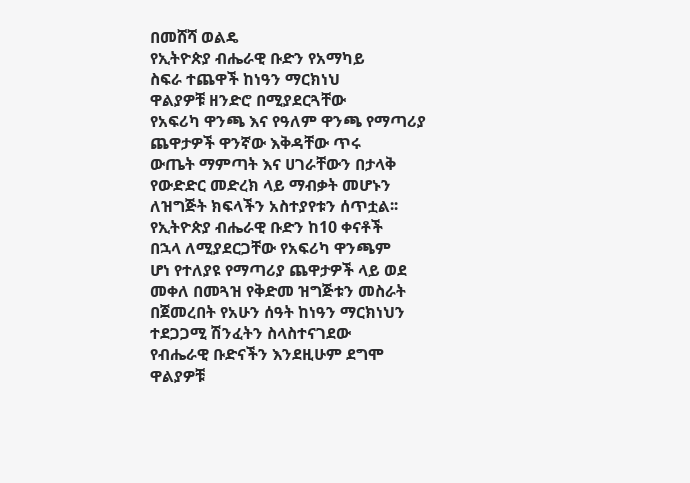በመሸሻ ወልዴ
የኢትዮጵያ ብሔራዊ ቡድን የአማካይ
ስፍራ ተጨዋች ከነዓን ማርክነህ
ዋልያዎቹ ዘንድሮ በሚያደርጓቸው
የአፍሪካ ዋንጫ እና የዓለም ዋንጫ የማጣሪያ
ጨዋታዎች ዋንኛው እቅዳቸው ጥሩ
ውጤት ማምጣት እና ሀገራቸውን በታላቅ
የውድድር መድረክ ላይ ማብቃት መሆኑን
ለዝግጅት ክፍላችን አስተያየቱን ሰጥቷል፡፡
የኢትዮጵያ ብሔራዊ ቡድን ከ10 ቀናቶች
በኋላ ለሚያደርጋቸው የአፍሪካ ዋንጫም
ሆነ የተለያዩ የማጣሪያ ጨዋታዎች ላይ ወደ
መቀለ በመጓዝ የቅድመ ዝግጅቱን መስራት
በጀመረበት የአሁን ሰዓት ከነዓን ማርክነህን
ተደጋጋሚ ሽንፈትን ስላስተናገደው
የብሔራዊ ቡድናችን እንደዚሁም ደግሞ
ዋልያዎቹ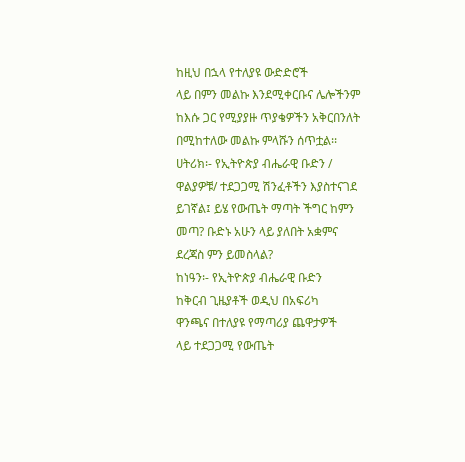ከዚህ በኋላ የተለያዩ ውድድሮች
ላይ በምን መልኩ እንደሚቀርቡና ሌሎችንም
ከእሱ ጋር የሚያያዙ ጥያቄዎችን አቅርበንለት
በሚከተለው መልኩ ምላሹን ሰጥቷል፡፡
ሀትሪክ፡- የኢትዮጵያ ብሔራዊ ቡድን /
ዋልያዎቹ/ ተደጋጋሚ ሽንፈቶችን እያስተናገደ
ይገኛል፤ ይሄ የውጤት ማጣት ችግር ከምን
መጣ? ቡድኑ አሁን ላይ ያለበት አቋምና
ደረጃስ ምን ይመስላል?
ከነዓን፡- የኢትዮጵያ ብሔራዊ ቡድን
ከቅርብ ጊዜያቶች ወዲህ በአፍሪካ
ዋንጫና በተለያዩ የማጣሪያ ጨዋታዎች
ላይ ተደጋጋሚ የውጤት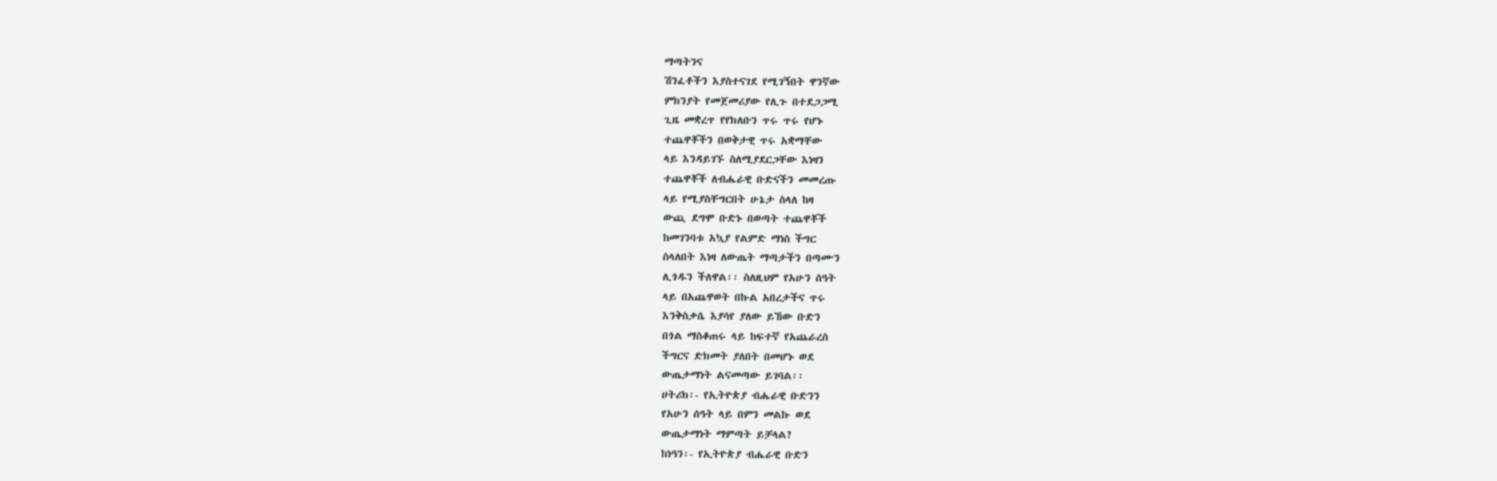ማጣትንና
ሽንፈቶችን እያስተናገደ የሚገኝበት ዋንኛው
ምክንያት የመጀመሪያው የሊጉ በተደጋጋሚ
ጊዜ መቋረጥ የየክለቡን ጥሩ ጥሩ የሆኑ
ተጨዋቾችን በወቅታዊ ጥሩ አቋማቸው
ላይ እንዳይገኙ ስለሚያደርጋቸው እነዛን
ተጨዋቾች ለብሔራዊ ቡድናችን መመረጡ
ላይ የሚያስቸግርበት ሁኔታ ስላለ ከዛ
ውጪ ደግሞ ቡድኑ በወጣት ተጨዋቾች
ከመገንባቱ አኳያ የልምድ ማነስ ችግር
ስላለበት እነዛ ለውጤት ማጣታችን በጣሙን
ሊጎዱን ችለዋል፡፡ ስለዚህም የአሁን ሰዓት
ላይ በአጨዋወት በኩል አበረታችና ጥሩ
እንቅስቃሴ እያሳየ ያለው ይኸው ቡድን
በጎል ማስቆጠሩ ላይ ከፍተኛ የአጨራረስ
ችግርና ድክመት ያለበት በመሆኑ ወደ
ውጤታማነት ልናመጣው ይገባል፡፡
ሀትሪክ፡- የኢትዮጵያ ብሔራዊ ቡድንን
የአሁን ሰዓት ላይ በምን መልኩ ወደ
ውጤታማነት ማምጣት ይቻላል?
ከነዓን፡- የኢትዮጵያ ብሔራዊ ቡድን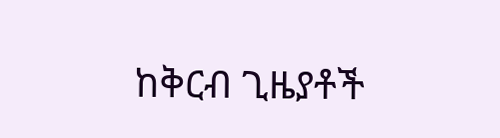ከቅርብ ጊዜያቶች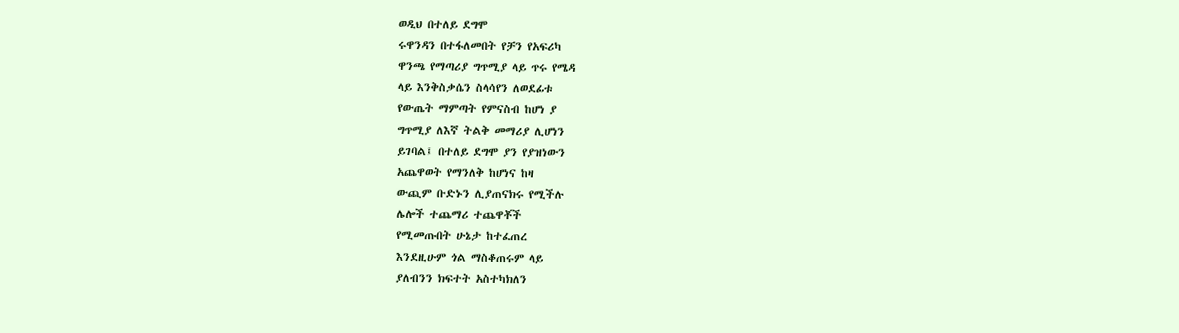ወዲህ በተለይ ደግሞ
ሩዋንዳን በተፋለመበት የቻን የአፍሪካ
ዋንጫ የማጣሪያ ግጥሚያ ላይ ጥሩ የሜዳ
ላይ እንቅስቃሴን ስላሳየን ለወደፊቱ
የውጤት ማምጣት የምናስብ ከሆነ ያ
ግጥሚያ ለእኛ ትልቅ መማሪያ ሊሆነን
ይገባል፤ በተለይ ደግሞ ያን የያዝነውን
አጨዋወት የማንለቅ ከሆነና ከዛ
ውጪም ቡድኑን ሊያጠናክሩ የሚችሉ
ሌሎች ተጨማሪ ተጨዋቾች
የሚመጡበት ሁኔታ ከተፈጠረ
እንደዚሁም ጎል ማስቆጠሩም ላይ
ያለብንን ክፍተት አስተካክለን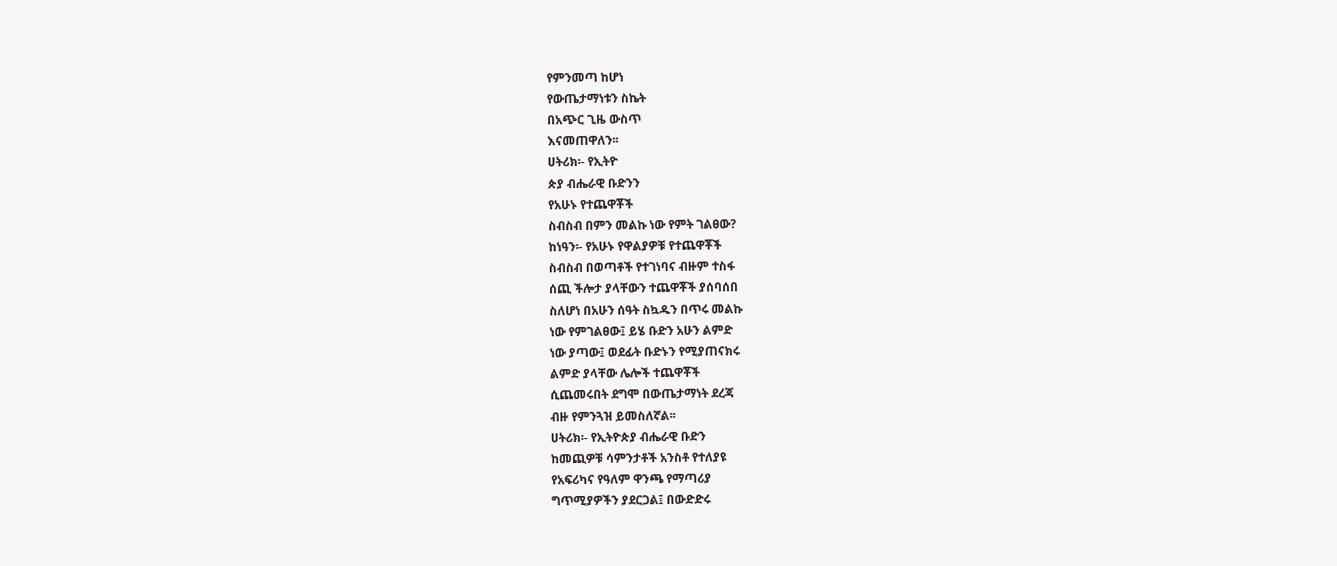የምንመጣ ከሆነ
የውጤታማነቱን ስኬት
በአጭር ጊዜ ውስጥ
እናመጠዋለን፡፡
ሀትሪክ፡- የኢትዮ
ጵያ ብሔራዊ ቡድንን
የአሁኑ የተጨዋቾች
ስብስብ በምን መልኩ ነው የምት ገልፀው?
ከነዓን፡- የአሁኑ የዋልያዎቹ የተጨዋቾች
ስብስብ በወጣቶች የተገነባና ብዙም ተስፋ
ሰጪ ችሎታ ያላቸውን ተጨዋቾች ያሰባሰበ
ስለሆነ በአሁን ሰዓት ስኳዱን በጥሩ መልኩ
ነው የምገልፀው፤ ይሄ ቡድን አሁን ልምድ
ነው ያጣው፤ ወደፊት ቡድኑን የሚያጠናክሩ
ልምድ ያላቸው ሌሎች ተጨዋቾች
ሲጨመሩበት ደግሞ በውጤታማነት ደረጃ
ብዙ የምንጓዝ ይመስለኛል፡፡
ሀትሪክ፡- የኢትዮጵያ ብሔራዊ ቡድን
ከመጪዎቹ ሳምንታቶች አንስቶ የተለያዩ
የአፍሪካና የዓለም ዋንጫ የማጣሪያ
ግጥሚያዎችን ያደርጋል፤ በውድድሩ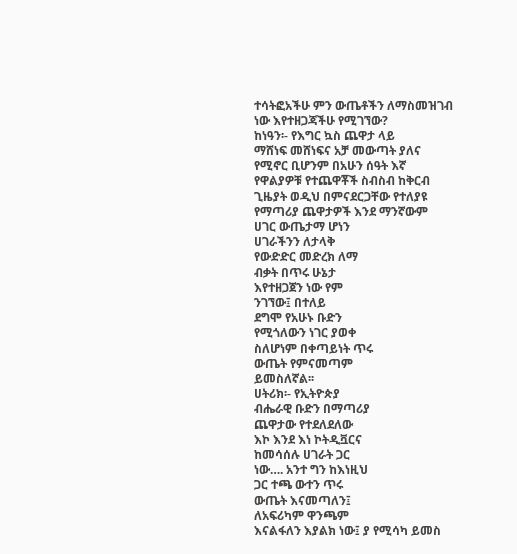ተሳትፎአችሁ ምን ውጤቶችን ለማስመዝገብ
ነው እየተዘጋጃችሁ የሚገኘው?
ከነዓን፡- የእግር ኳስ ጨዋታ ላይ
ማሸነፍ መሸነፍና አቻ መውጣት ያለና
የሚኖር ቢሆንም በአሁን ሰዓት እኛ
የዋልያዎቹ የተጨዋቾች ስብስብ ከቅርብ
ጊዜያት ወዲህ በምናደርጋቸው የተለያዩ
የማጣሪያ ጨዋታዎች እንደ ማንኛውም
ሀገር ውጤታማ ሆነን
ሀገራችንን ለታላቅ
የውድድር መድረክ ለማ
ብቃት በጥሩ ሁኔታ
እየተዘጋጀን ነው የም
ንገኘው፤ በተለይ
ደግሞ የአሁኑ ቡድን
የሚጎለውን ነገር ያወቀ
ስለሆነም በቀጣይነት ጥሩ
ውጤት የምናመጣም
ይመስለኛል፡፡
ሀትሪክ፡- የኢትዮጵያ
ብሔራዊ ቡድን በማጣሪያ
ጨዋታው የተደለደለው
እኮ እንደ እነ ኮትዲቯርና
ከመሳሰሉ ሀገራት ጋር
ነው…. አንተ ግን ከእነዚህ
ጋር ተጫ ውተን ጥሩ
ውጤት እናመጣለን፤
ለአፍሪካም ዋንጫም
እናልፋለን እያልክ ነው፤ ያ የሚሳካ ይመስ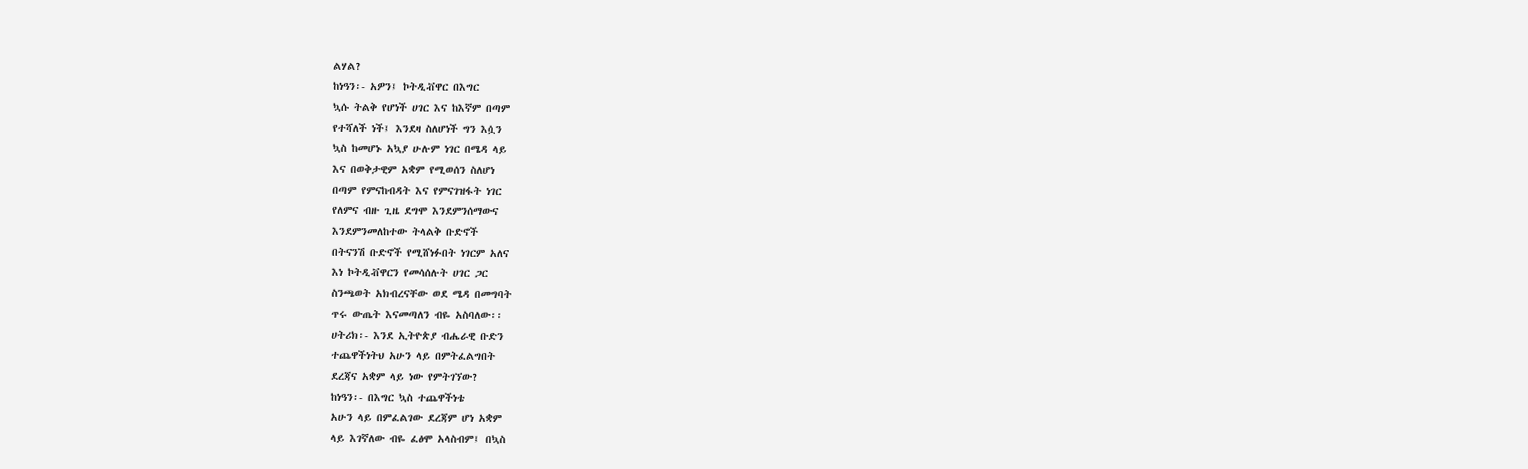ልሃል?
ከነዓን፡- አዎን፤ ኮትዲቭዋር በእግር
ኳሱ ትልቅ የሆነች ሀገር እና ከእኛም በጣም
የተሻለች ነች፤ እንደዛ ስለሆነች ግን እሷን
ኳስ ከመሆኑ አኳያ ሁሉም ነገር በሜዳ ላይ
እና በወቅታዊም አቋም የሚወሰን ስለሆነ
በጣም የምናከብዳት እና የምናገዝፋት ነገር
የለምና ብዙ ጊዜ ደግሞ እንደምንሰማውና
እንደምንመለከተው ትላልቅ ቡድኖች
በትናንሽ ቡድኖች የሚሸነፉበት ነገርም አለና
እነ ኮትዲቭዋርን የመሳሰሉት ሀገር ጋር
ስንጫወት አክብረናቸው ወደ ሜዳ በመግባት
ጥሩ ውጤት እናመጣለን ብዬ አስባለው፡፡
ሀትሪክ፡- እንደ ኢትዮጵያ ብሔራዊ ቡድን
ተጨዋችነትህ አሁን ላይ በምትፈልግበት
ደረጃና አቋም ላይ ነው የምትገኘው?
ከነዓን፡- በእግር ኳስ ተጨዋችነቴ
አሁን ላይ በምፈልገው ደረጃም ሆነ አቋም
ላይ እገኛለው ብዬ ፈፅሞ አላስብም፤ በኳስ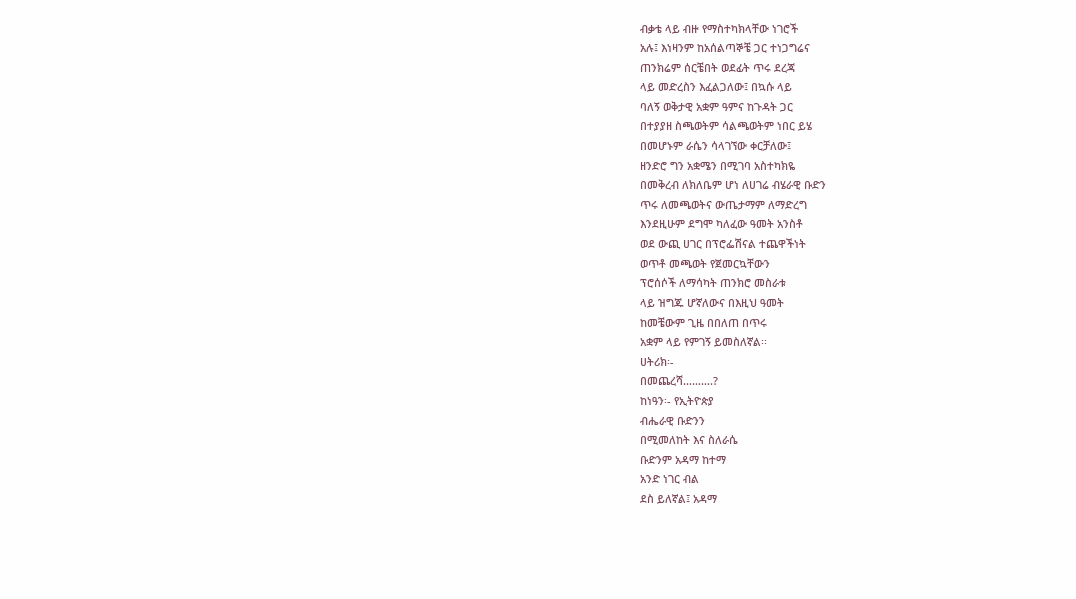ብቃቴ ላይ ብዙ የማስተካክላቸው ነገሮች
አሉ፤ እነዛንም ከአሰልጣኞቼ ጋር ተነጋግሬና
ጠንክሬም ሰርቼበት ወደፊት ጥሩ ደረጃ
ላይ መድረስን እፈልጋለው፤ በኳሱ ላይ
ባለኝ ወቅታዊ አቋም ዓምና ከጉዳት ጋር
በተያያዘ ስጫወትም ሳልጫወትም ነበር ይሄ
በመሆኑም ራሴን ሳላገኘው ቀርቻለው፤
ዘንድሮ ግን አቋሜን በሚገባ አስተካክዬ
በመቅረብ ለክለቤም ሆነ ለሀገሬ ብሄራዊ ቡድን
ጥሩ ለመጫወትና ውጤታማም ለማድረግ
እንደዚሁም ደግሞ ካለፈው ዓመት አንስቶ
ወደ ውጪ ሀገር በፕሮፌሽናል ተጨዋችነት
ወጥቶ መጫወት የጀመርኳቸውን
ፕሮሰሶች ለማሳካት ጠንክሮ መስራቱ
ላይ ዝግጁ ሆኛለውና በእዚህ ዓመት
ከመቼውም ጊዜ በበለጠ በጥሩ
አቋም ላይ የምገኝ ይመስለኛል፡፡
ሀትሪክ፡-
በመጨረሻ……….?
ከነዓን፡- የኢትዮጵያ
ብሔራዊ ቡድንን
በሚመለከት እና ስለራሴ
ቡድንም አዳማ ከተማ
አንድ ነገር ብል
ደስ ይለኛል፤ አዳማ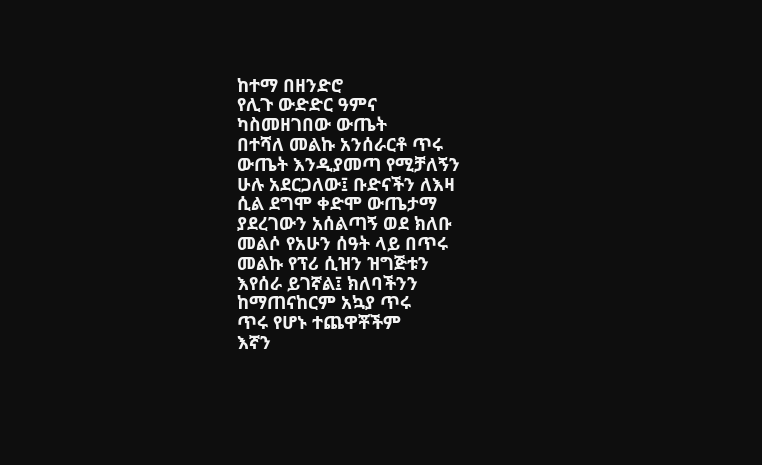ከተማ በዘንድሮ
የሊጉ ውድድር ዓምና
ካስመዘገበው ውጤት
በተሻለ መልኩ አንሰራርቶ ጥሩ
ውጤት እንዲያመጣ የሚቻለኝን
ሁሉ አደርጋለው፤ ቡድናችን ለእዛ
ሲል ደግሞ ቀድሞ ውጤታማ
ያደረገውን አሰልጣኝ ወደ ክለቡ
መልሶ የአሁን ሰዓት ላይ በጥሩ
መልኩ የፕሪ ሲዝን ዝግጅቱን
እየሰራ ይገኛል፤ ክለባችንን
ከማጠናከርም አኳያ ጥሩ
ጥሩ የሆኑ ተጨዋቾችም
እኛን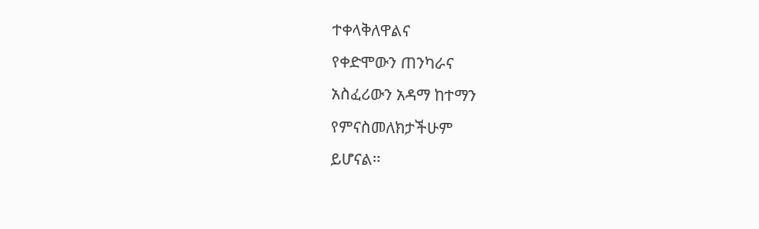ተቀላቅለዋልና
የቀድሞውን ጠንካራና
አስፈሪውን አዳማ ከተማን
የምናስመለክታችሁም
ይሆናል፡፡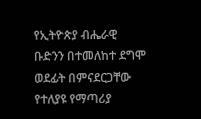የኢትዮጵያ ብሔራዊ
ቡድንን በተመለከተ ደግሞ
ወደፊት በምናደርጋቸው
የተለያዩ የማጣሪያ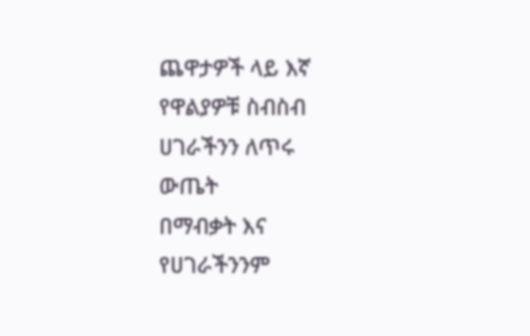ጨዋታዎች ላይ እኛ
የዋልያዎቹ ስብስብ
ሀገራችንን ለጥሩ
ውጤት
በማብቃት እና
የሀገራችንንም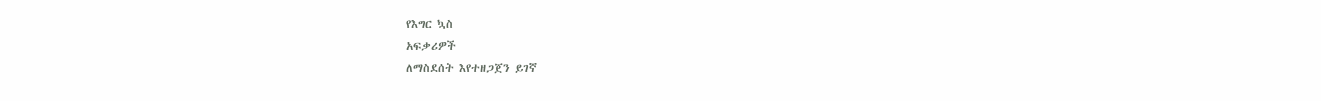የእግር ኳስ
አፍቃሪዎች
ለማስደሰት እየተዘጋጀን ይገኛ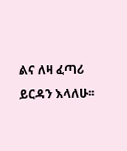ልና ለዛ ፈጣሪ ይርዳን እላለሁ፡፡